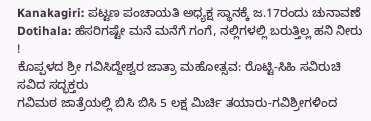Kanakagiri: ಪಟ್ಟಣ ಪಂಚಾಯತಿ ಅಧ್ಯಕ್ಷ ಸ್ಥಾನಕ್ಕೆ ಜ.17ರಂದು ಚುನಾವಣೆ
Dotihala: ಹೆಸರಿಗಷ್ಟೇ ಮನೆ ಮನೆಗೆ ಗಂಗೆ, ನಲ್ಲಿಗಳಲ್ಲಿ ಬರುತ್ತಿಲ್ಲ ಹನಿ ನೀರು !
ಕೊಪ್ಪಳದ ಶ್ರೀ ಗವಿಸಿದ್ದೇಶ್ವರ ಜಾತ್ರಾ ಮಹೋತ್ಸವ: ರೊಟ್ಟಿ-ಸಿಹಿ ಸವಿರುಚಿ ಸವಿದ ಸದ್ಭಕ್ತರು
ಗವಿಮಠ ಜಾತ್ರೆಯಲ್ಲಿ ಬಿಸಿ ಬಿಸಿ 5 ಲಕ್ಷ ಮಿರ್ಚಿ ತಯಾರು-ಗವಿಶ್ರೀಗಳಿಂದ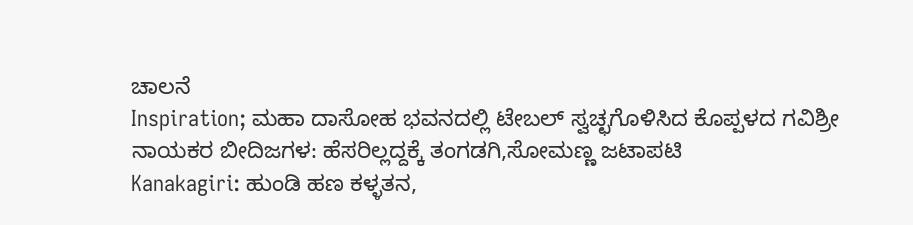ಚಾಲನೆ
Inspiration; ಮಹಾ ದಾಸೋಹ ಭವನದಲ್ಲಿ ಟೇಬಲ್ ಸ್ವಚ್ಛಗೊಳಿಸಿದ ಕೊಪ್ಪಳದ ಗವಿಶ್ರೀ
ನಾಯಕರ ಬೀದಿಜಗಳ: ಹೆಸರಿಲ್ಲದ್ದಕ್ಕೆ ತಂಗಡಗಿ,ಸೋಮಣ್ಣ ಜಟಾಪಟಿ
Kanakagiri: ಹುಂಡಿ ಹಣ ಕಳ್ಳತನ,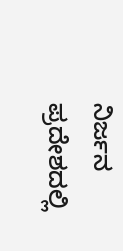ನಿರ್ಜನ ಪ್ರದೇಶದಲ್ಲಿ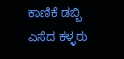ಕಾಣಿಕೆ ಡಬ್ಬಿ ಎಸೆದ ಕಳ್ಳರು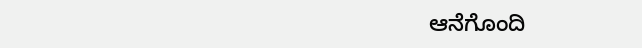ಆನೆಗೊಂದಿ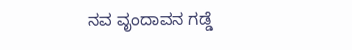ನವ ವೃಂದಾವನ ಗಡ್ಡೆ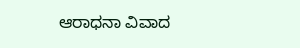ಆರಾಧನಾ ವಿವಾದ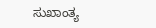ಸುಖಾಂತ್ಯ